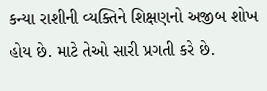કન્‍યા રાશીની વ્‍યક્તિને શિક્ષણનો અજીબ શોખ હોય છે. માટે તેઓ સારી પ્રગતી કરે છે.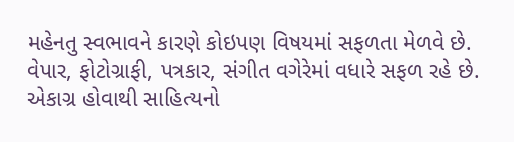મહેનતુ સ્‍વભાવને કારણે કોઇપણ વિષયમાં સફળતા મેળવે છે. વેપાર, ફોટોગ્રાફી, પત્રકાર, સંગીત વગેરેમાં વધારે સફળ રહે છે. એકાગ્ર હોવાથી સાહિત્યનો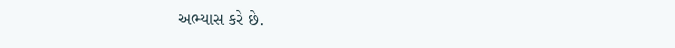અભ્‍યાસ કરે છે.